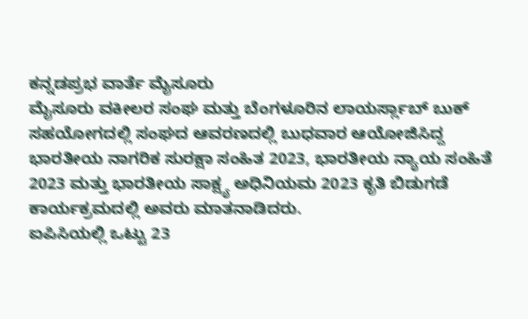ಕನ್ನಡಪ್ರಭ ವಾರ್ತೆ ಮೈಸೂರು
ಮೈಸೂರು ವಕೀಲರ ಸಂಘ ಮತ್ತು ಬೆಂಗಳೂರಿನ ಲಾಯರ್ಸ್ಲಾಬ್ ಬುಕ್ ಸಹಯೋಗದಲ್ಲಿ ಸಂಘದ ಆವರಣದಲ್ಲಿ ಬುಧವಾರ ಆಯೋಜಿಸಿದ್ದ ಭಾರತೀಯ ನಾಗರಿಕ ಸುರಕ್ಷಾ ಸಂಹಿತ 2023, ಭಾರತೀಯ ನ್ಯಾಯ ಸಂಹಿತೆ 2023 ಮತ್ತು ಭಾರತೀಯ ಸಾಕ್ಷ್ಯ ಅಧಿನಿಯಮ 2023 ಕೃತಿ ಬಿಡುಗಡೆ ಕಾರ್ಯಕ್ರಮದಲ್ಲಿ ಅವರು ಮಾತನಾಡಿದರು.
ಐಪಿಸಿಯಲ್ಲಿ ಒಟ್ಟು 23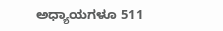ಅಧ್ಯಾಯಗಳೂ 511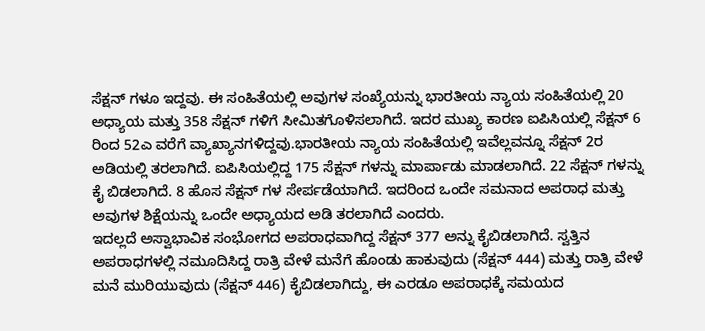ಸೆಕ್ಷನ್ ಗಳೂ ಇದ್ದವು. ಈ ಸಂಹಿತೆಯಲ್ಲಿ ಅವುಗಳ ಸಂಖ್ಯೆಯನ್ನು ಭಾರತೀಯ ನ್ಯಾಯ ಸಂಹಿತೆಯಲ್ಲಿ 20 ಅಧ್ಯಾಯ ಮತ್ತು 358 ಸೆಕ್ಷನ್ ಗಳಿಗೆ ಸೀಮಿತಗೊಳಿಸಲಾಗಿದೆ. ಇದರ ಮುಖ್ಯ ಕಾರಣ ಐಪಿಸಿಯಲ್ಲಿ ಸೆಕ್ಷನ್ 6 ರಿಂದ 52ಎ ವರೆಗೆ ವ್ಯಾಖ್ಯಾನಗಳಿದ್ದವು.ಭಾರತೀಯ ನ್ಯಾಯ ಸಂಹಿತೆಯಲ್ಲಿ ಇವೆಲ್ಲವನ್ನೂ ಸೆಕ್ಷನ್ 2ರ ಅಡಿಯಲ್ಲಿ ತರಲಾಗಿದೆ. ಐಪಿಸಿಯಲ್ಲಿದ್ದ 175 ಸೆಕ್ಷನ್ ಗಳನ್ನು ಮಾರ್ಪಾಡು ಮಾಡಲಾಗಿದೆ. 22 ಸೆಕ್ಷನ್ ಗಳನ್ನು ಕೈ ಬಿಡಲಾಗಿದೆ. 8 ಹೊಸ ಸೆಕ್ಷನ್ ಗಳ ಸೇರ್ಪಡೆಯಾಗಿದೆ. ಇದರಿಂದ ಒಂದೇ ಸಮನಾದ ಅಪರಾಧ ಮತ್ತು ಅವುಗಳ ಶಿಕ್ಷೆಯನ್ನು ಒಂದೇ ಅಧ್ಯಾಯದ ಅಡಿ ತರಲಾಗಿದೆ ಎಂದರು.
ಇದಲ್ಲದೆ ಅಸ್ವಾಭಾವಿಕ ಸಂಭೋಗದ ಅಪರಾಧವಾಗಿದ್ದ ಸೆಕ್ಷನ್ 377 ಅನ್ನು ಕೈಬಿಡಲಾಗಿದೆ. ಸ್ವತ್ತಿನ ಅಪರಾಧಗಳಲ್ಲಿ ನಮೂದಿಸಿದ್ದ ರಾತ್ರಿ ವೇಳೆ ಮನೆಗೆ ಹೊಂಡು ಹಾಕುವುದು (ಸೆಕ್ಷನ್ 444) ಮತ್ತು ರಾತ್ರಿ ವೇಳೆ ಮನೆ ಮುರಿಯುವುದು (ಸೆಕ್ಷನ್ 446) ಕೈಬಿಡಲಾಗಿದ್ದು, ಈ ಎರಡೂ ಅಪರಾಧಕ್ಕೆ ಸಮಯದ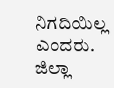ನಿಗದಿಯಿಲ್ಲ ಎಂದರು.
ಜಿಲ್ಲಾ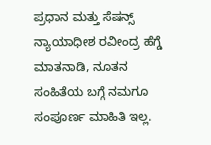ಪ್ರಧಾನ ಮತ್ತು ಸೆಷನ್ಸ್ ನ್ಯಾಯಾಧೀಶ ರವೀಂದ್ರ ಹೆಗ್ಡೆ ಮಾತನಾಡಿ, ನೂತನ ಸಂಹಿತೆಯ ಬಗ್ಗೆ ನಮಗೂ ಸಂಪೂರ್ಣ ಮಾಹಿತಿ ಇಲ್ಲ.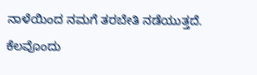ನಾಳೆಯಿಂದ ನಮಗೆ ತರಬೇತಿ ನಡೆಯುತ್ತದೆ. ಕೆಲವೊಂದು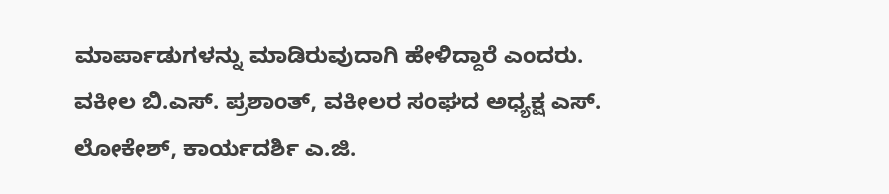ಮಾರ್ಪಾಡುಗಳನ್ನು ಮಾಡಿರುವುದಾಗಿ ಹೇಳಿದ್ದಾರೆ ಎಂದರು.
ವಕೀಲ ಬಿ.ಎಸ್. ಪ್ರಶಾಂತ್, ವಕೀಲರ ಸಂಘದ ಅಧ್ಯಕ್ಷ ಎಸ್. ಲೋಕೇಶ್, ಕಾರ್ಯದರ್ಶಿ ಎ.ಜಿ.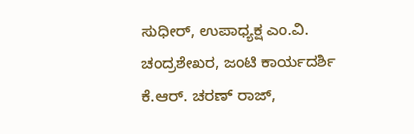ಸುಧೀರ್, ಉಪಾಧ್ಯಕ್ಷ ಎಂ.ವಿ. ಚಂದ್ರಶೇಖರ, ಜಂಟಿ ಕಾರ್ಯದರ್ಶಿ ಕೆ.ಆರ್. ಚರಣ್ ರಾಜ್,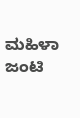ಮಹಿಳಾ ಜಂಟಿ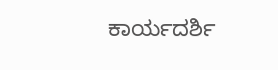ಕಾರ್ಯದರ್ಶಿ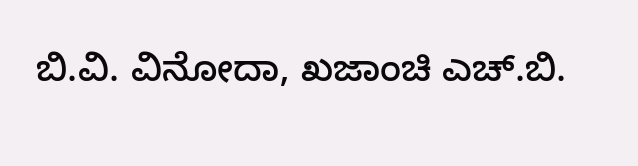ಬಿ.ವಿ. ವಿನೋದಾ, ಖಜಾಂಚಿ ಎಚ್.ಬಿ.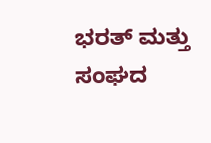ಭರತ್ ಮತ್ತು ಸಂಘದ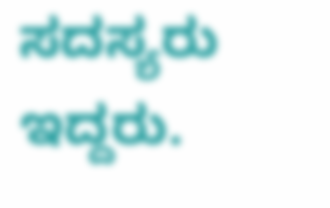ಸದಸ್ಯರು ಇದ್ದರು.